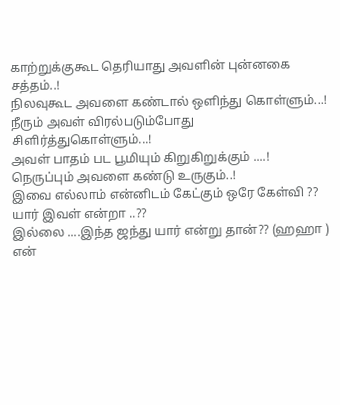காற்றுக்குகூட தெரியாது அவளின் புன்னகை சத்தம்..!
நிலவுகூட அவளை கண்டால் ஒளிந்து கொள்ளும்...!
நீரும் அவள் விரல்படும்போது சிளிர்த்துகொள்ளும்...!
அவள் பாதம் பட பூமியும் கிறுகிறுக்கும் ....!
நெருப்பும் அவளை கண்டு உருகும்..!
இவை எல்லாம் என்னிடம் கேட்கும் ஒரே கேள்வி ??
யார் இவள் என்றா ..??
இல்லை ....இந்த ஜந்து யார் என்று தான்?? (ஹஹா )
என்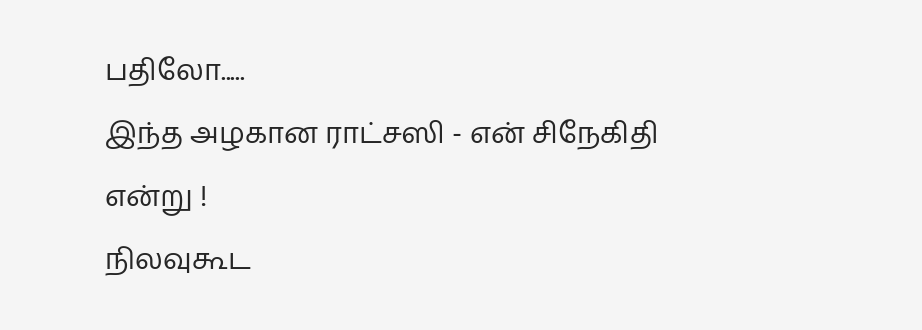பதிலோ.....
இந்த அழகான ராட்சஸி - என் சிநேகிதி என்று !
நிலவுகூட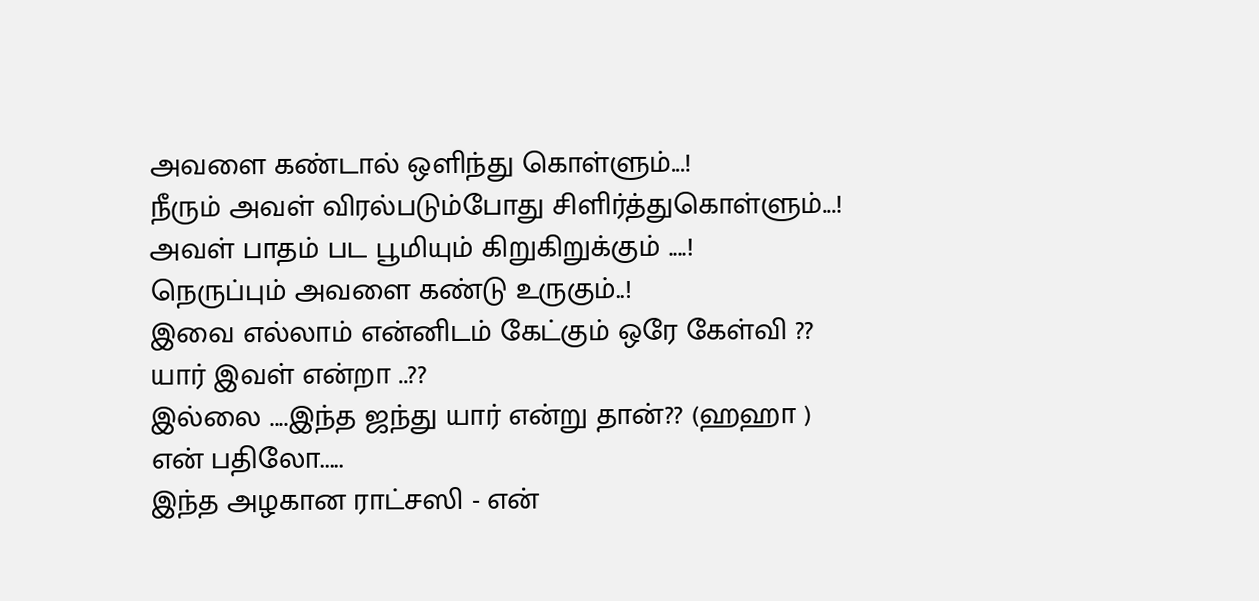அவளை கண்டால் ஒளிந்து கொள்ளும்...!
நீரும் அவள் விரல்படும்போது சிளிர்த்துகொள்ளும்...!
அவள் பாதம் பட பூமியும் கிறுகிறுக்கும் ....!
நெருப்பும் அவளை கண்டு உருகும்..!
இவை எல்லாம் என்னிடம் கேட்கும் ஒரே கேள்வி ??
யார் இவள் என்றா ..??
இல்லை ....இந்த ஜந்து யார் என்று தான்?? (ஹஹா )
என் பதிலோ.....
இந்த அழகான ராட்சஸி - என்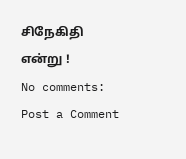சிநேகிதி என்று !
No comments:
Post a Comment